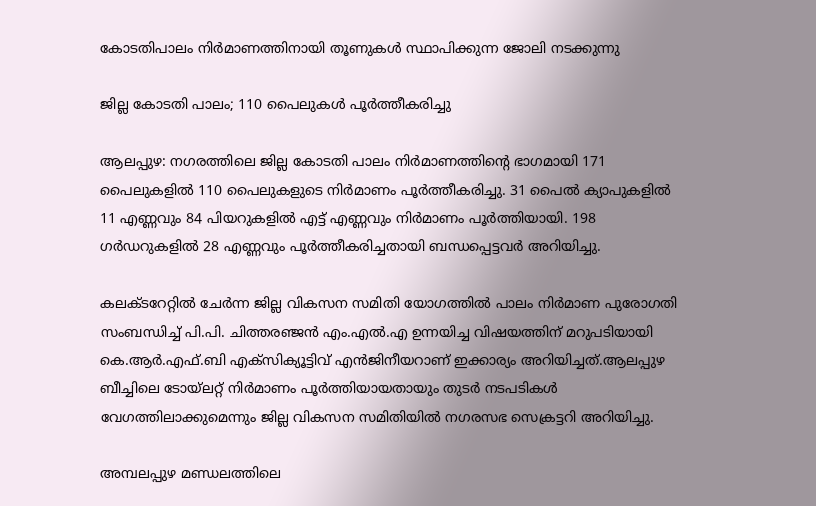കോടതിപാലം നിർമാണത്തിനായി തൂണുകൾ സ്ഥാപിക്കുന്ന ജോലി നടക്കുന്നു

ജില്ല കോടതി പാലം; 110 പൈലുകൾ പൂർത്തീകരിച്ചു

ആലപ്പുഴ: നഗരത്തിലെ ജില്ല കോടതി പാലം നിർമാണത്തിന്റെ ഭാഗമായി 171 പൈലുകളിൽ 110 പൈലുകളുടെ നിർമാണം പൂർത്തീകരിച്ചു. 31 പൈൽ ക്യാപുകളിൽ 11 എണ്ണവും 84 പിയറുകളിൽ എട്ട് എണ്ണവും നിർമാണം പൂർത്തിയായി. 198 ഗർഡറുകളിൽ 28 എണ്ണവും പൂർത്തീകരിച്ചതായി ബന്ധപ്പെട്ടവർ അറിയിച്ചു.

കലക്ടറേറ്റിൽ ചേർന്ന ജില്ല വികസന സമിതി യോഗത്തിൽ പാലം നിർമാണ പുരോഗതി സംബന്ധിച്ച് പി.പി. ചിത്തരഞ്ജൻ എം.എൽ.എ ഉന്നയിച്ച വിഷയത്തിന് മറുപടിയായി കെ.ആർ.എഫ്.ബി എക്സിക്യൂട്ടിവ് എൻജിനീയറാണ് ഇക്കാര്യം അറിയിച്ചത്.ആലപ്പുഴ ബീച്ചിലെ ടോയ്‍ലറ്റ് നിർമാണം പൂർത്തിയായതായും തുടർ നടപടികൾ വേഗത്തിലാക്കുമെന്നും ജില്ല വികസന സമിതിയിൽ നഗരസഭ സെക്രട്ടറി അറിയിച്ചു.

അമ്പലപ്പുഴ മണ്ഡലത്തിലെ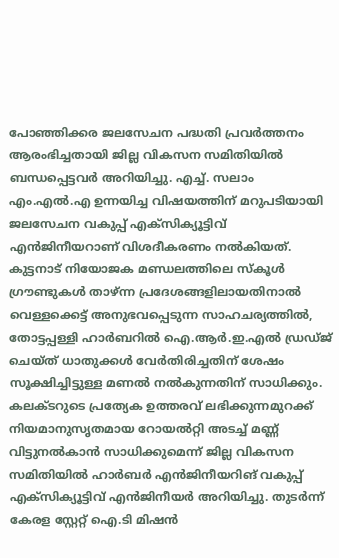പോഞ്ഞിക്കര ജലസേചന പദ്ധതി പ്രവർത്തനം ആരംഭിച്ചതായി ജില്ല വികസന സമിതിയിൽ ബന്ധപ്പെട്ടവർ അറിയിച്ചു. എച്ച്. സലാം എം.എൽ.എ ഉന്നയിച്ച വിഷയത്തിന് മറുപടിയായി ജലസേചന വകുപ്പ് എക്സിക്യൂട്ടിവ് എൻജിനീയറാണ് വിശദീകരണം നൽകിയത്. കുട്ടനാട് നിയോജക മണ്ഡലത്തിലെ സ്കൂൾ ഗ്രൗണ്ടുകൾ താഴ്ന്ന പ്രദേശങ്ങളിലായതിനാൽ വെള്ളക്കെട്ട് അനുഭവപ്പെടുന്ന സാഹചര്യത്തിൽ, തോട്ടപ്പള്ളി ഹാർബറിൽ ഐ.ആർ.ഇ.എൽ ഡ്രഡ്ജ് ചെയ്ത് ധാതുക്കൾ വേർതിരിച്ചതിന് ശേഷം സൂക്ഷിച്ചിട്ടുള്ള മണൽ നൽകുന്നതിന് സാധിക്കും. കലക്ടറുടെ പ്രത്യേക ഉത്തരവ് ലഭിക്കുന്നമുറക്ക് നിയമാനുസൃതമായ റോയൽറ്റി അടച്ച് മണ്ണ് വിട്ടുനൽകാൻ സാധിക്കുമെന്ന് ജില്ല വികസന സമിതിയിൽ ഹാർബർ എൻജിനീയറിങ് വകുപ്പ് എക്സിക്യൂട്ടിവ് എൻജിനീയർ അറിയിച്ചു. തുടർന്ന് കേരള സ്റ്റേറ്റ് ഐ.ടി മിഷൻ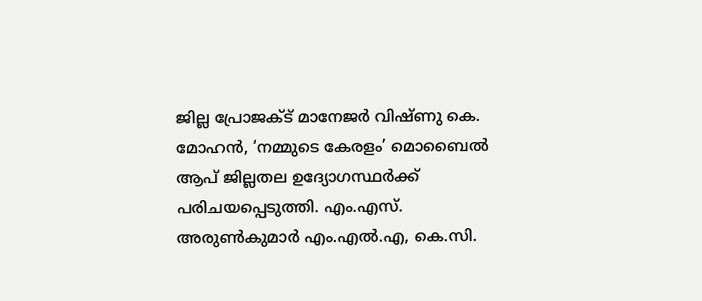ജില്ല പ്രോജക്ട് മാനേജർ വിഷ്ണു കെ. മോഹൻ, ‘നമ്മുടെ കേരളം’ മൊബൈൽ ആപ് ജില്ലതല ഉദ്യോഗസ്ഥർക്ക് പരിചയപ്പെടുത്തി. എം.എസ്. അരുണ്‍കുമാർ എം.എൽ.എ, കെ.സി.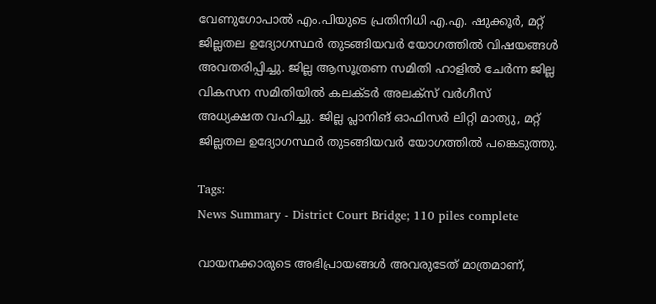വേണുഗോപാൽ എം.പിയുടെ പ്രതിനിധി എ.എ. ഷുക്കൂർ, മറ്റ് ജില്ലതല ഉദ്യോഗസ്ഥർ തുടങ്ങിയവർ യോഗത്തിൽ വിഷയങ്ങൾ അവതരിപ്പിച്ചു. ജില്ല ആസൂത്രണ സമിതി ഹാളിൽ ചേർന്ന ജില്ല വികസന സമിതിയിൽ കലക്ടർ അലക്സ് വർഗീസ് അധ്യക്ഷത വഹിച്ചു. ജില്ല പ്ലാനിങ് ഓഫിസർ ലിറ്റി മാത്യു, മറ്റ് ജില്ലതല ഉദ്യോഗസ്ഥർ തുടങ്ങിയവർ യോഗത്തിൽ പങ്കെടുത്തു.

Tags:
News Summary - District Court Bridge; 110 piles complete

വായനക്കാരുടെ അഭിപ്രായങ്ങള്‍ അവരുടേത് മാത്രമാണ്,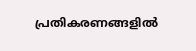പ്രതികരണങ്ങളിൽ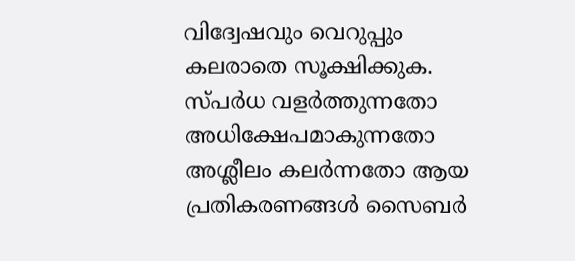വിദ്വേഷവും വെറുപ്പും കലരാതെ സൂക്ഷിക്കുക. സ്പർധ വളർത്തുന്നതോ അധിക്ഷേപമാകുന്നതോ അശ്ലീലം കലർന്നതോ ആയ പ്രതികരണങ്ങൾ സൈബർ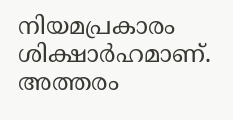നിയമപ്രകാരം ശിക്ഷാർഹമാണ്. അത്തരം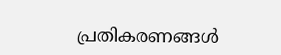പ്രതികരണങ്ങൾ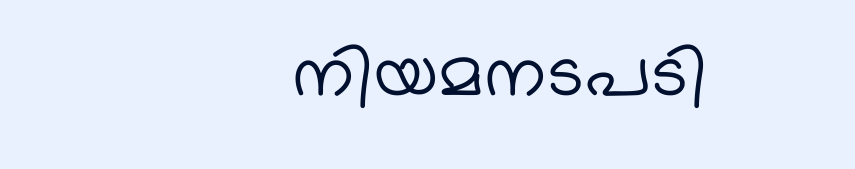നിയമനടപടി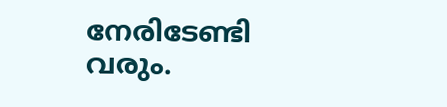നേരിടേണ്ടി വരും.